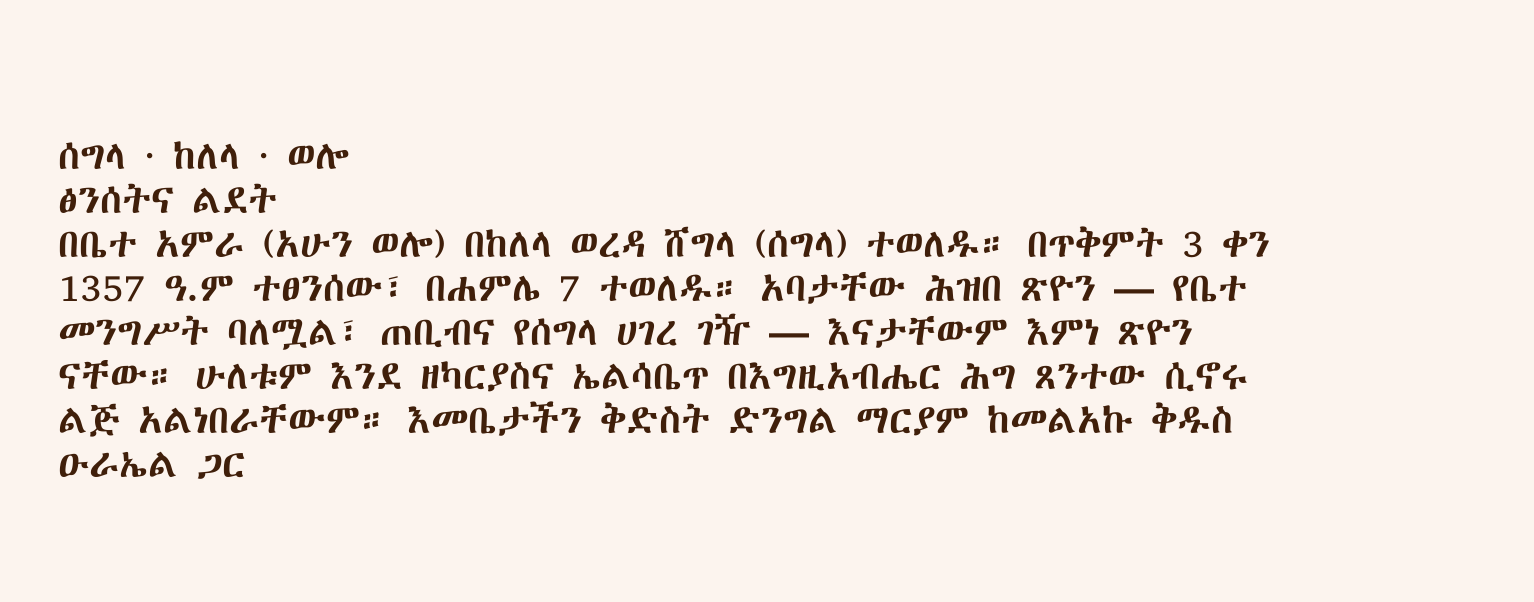ሰግላ · ከለላ · ወሎ
ፅንሰትና ልደት
በቤተ አምራ (አሁን ወሎ) በከለላ ወረዳ ሸግላ (ሰግላ) ተወለዱ። በጥቅምት 3 ቀን 1357 ዓ.ም ተፀንሰው፣ በሐምሌ 7 ተወለዱ። አባታቸው ሕዝበ ጽዮን — የቤተ መንግሥት ባለሟል፣ ጠቢብና የሰግላ ሀገረ ገዥ — እናታቸውም እምነ ጽዮን ናቸው። ሁለቱም እንደ ዘካርያስና ኤልሳቤጥ በእግዚአብሔር ሕግ ጸንተው ሲኖሩ ልጅ አልነበራቸውም። እመቤታችን ቅድስት ድንግል ማርያም ከመልአኩ ቅዱስ ዑራኤል ጋር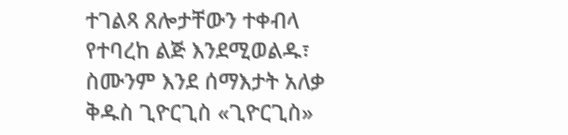ተገልጻ ጸሎታቸውን ተቀብላ የተባረከ ልጅ እንደሚወልዱ፣ ስሙንም እንደ ሰማእታት አለቃ ቅዱስ ጊዮርጊስ «ጊዮርጊስ»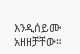እንዲሰይሙ አዘዘቻቸው።